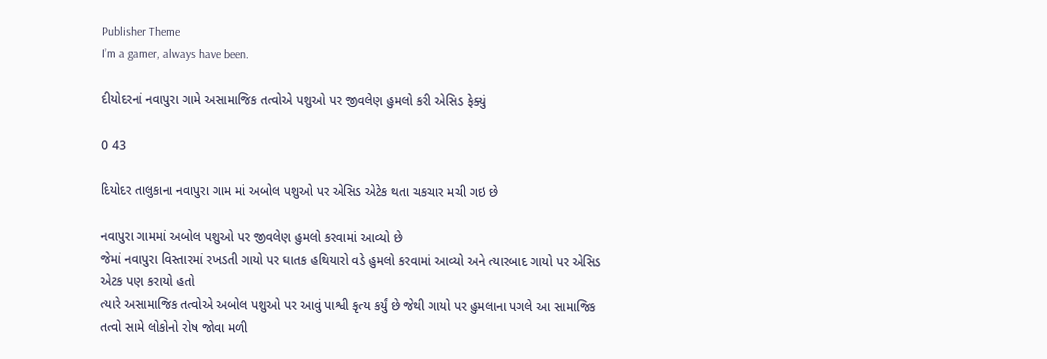Publisher Theme
I’m a gamer, always have been.

દીયોદરનાં નવાપુરા ગામે અસામાજિક તત્વોએ પશુઓ પર જીવલેણ હુમલો કરી એસિડ ફેક્યું

0 43

દિયોદર તાલુકાના નવાપુરા ગામ માં અબોલ પશુઓ પર એસિડ એટેક થતા ચકચાર મચી ગઇ છે

નવાપુરા ગામમાં અબોલ પશુઓ પર જીવલેણ હુમલો કરવામાં આવ્યો છે
જેમાં નવાપુરા વિસ્તારમાં રખડતી ગાયો પર ઘાતક હથિયારો વડે હુમલો કરવામાં આવ્યો અને ત્યારબાદ ગાયો પર એસિડ એટક પણ કરાયો હતો
ત્યારે અસામાજિક તત્વોએ અબોલ પશુઓ પર આવું પાશ્વી કૃત્ય કર્યું છે જેથી ગાયો પર હુમલાના પગલે આ સામાજિક તત્વો સામે લોકોનો રોષ જોવા મળી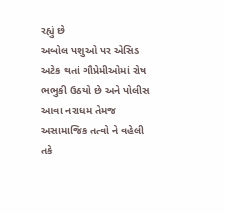રહ્યું છે
અબોલ પશુઓ પર એસિડ અટેક થતાં ગૌપ્રેમીઓમાં રોષ ભભુકી ઉઠયો છે અને પોલીસ આવા નરાધમ તેમજ અસામાજિક તત્વો ને વહેલી તકે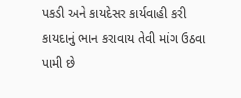પકડી અને કાયદેસર કાર્યવાહી કરી કાયદાનું ભાન કરાવાય તેવી માંગ ઉઠવા પામી છે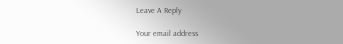Leave A Reply

Your email address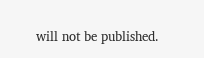will not be published.